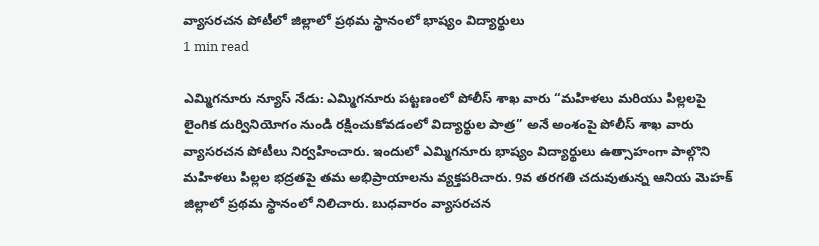వ్యాసరచన పోటీలో జిల్లాలో ప్రథమ స్థానంలో భాష్యం విద్యార్థులు
1 min read

ఎమ్మిగనూరు న్యూస్ నేడు: ఎమ్మిగనూరు పట్టణంలో పోలీస్ శాఖ వారు “మహిళలు మరియు పిల్లలపై లైంగిక దుర్వినియోగం నుండి రక్షించుకోవడంలో విద్యార్థుల పాత్ర” అనే అంశంపై పోలీస్ శాఖ వారు వ్యాసరచన పోటీలు నిర్వహించారు. ఇందులో ఎమ్మిగనూరు భాష్యం విద్యార్థులు ఉత్సాహంగా పాల్గొని మహిళలు పిల్లల భద్రతపై తమ అభిప్రాయాలను వ్యక్తపరిచారు. 9వ తరగతి చదువుతున్న ఆనియ మెహక్ జిల్లాలో ప్రథమ స్థానంలో నిలిచారు. బుధవారం వ్యాసరచన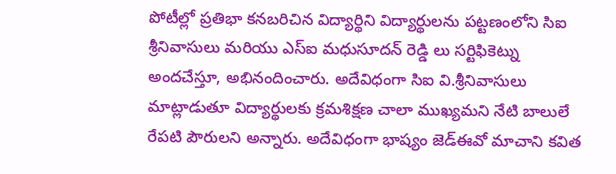పోటీల్లో ప్రతిభా కనబరిచిన విద్యార్థిని విద్యార్థులను పట్టణంలోని సిఐ శ్రీనివాసులు మరియు ఎస్ఐ మధుసూదన్ రెడ్డి లు సర్టిఫికెట్ను అందచేస్తూ, అభినందించారు. అదేవిధంగా సిఐ వి.శ్రీనివాసులు మాట్లాడుతూ విద్యార్థులకు క్రమశిక్షణ చాలా ముఖ్యమని నేటి బాలులే రేపటి పౌరులని అన్నారు. అదేవిధంగా భాష్యం జెడ్ఈవో మాచాని కవిత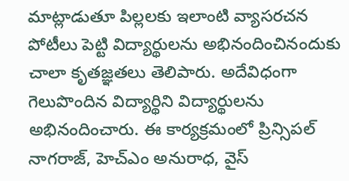మాట్లాడుతూ పిల్లలకు ఇలాంటి వ్యాసరచన పోటీలు పెట్టి విద్యార్థులను అభినందించినందుకు చాలా కృతజ్ఞతలు తెలిపారు. అదేవిధంగా గెలుపొందిన విద్యార్థిని విద్యార్థులను అభినందించారు. ఈ కార్యక్రమంలో ప్రిన్సిపల్ నాగరాజ్, హెచ్ఎం అనురాధ, వైస్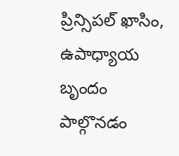ప్రిన్సిపల్ ఖాసిం, ఉపాధ్యాయ బృందం పాల్గొనడం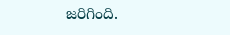జరిగింది.